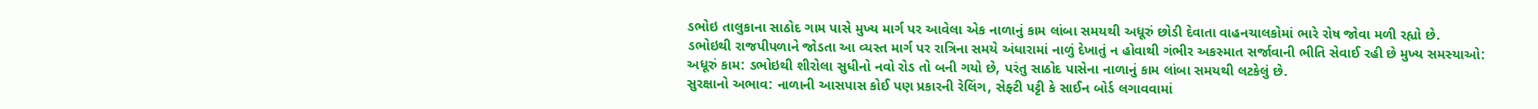ડભોઇ તાલુકાના સાઠોદ ગામ પાસે મુખ્ય માર્ગ પર આવેલા એક નાળાનું કામ લાંબા સમયથી અધૂરું છોડી દેવાતા વાહનચાલકોમાં ભારે રોષ જોવા મળી રહ્યો છે.
ડભોઇથી રાજપીપળાને જોડતા આ વ્યસ્ત માર્ગ પર રાત્રિના સમયે અંધારામાં નાળું દેખાતું ન હોવાથી ગંભીર અકસ્માત સર્જાવાની ભીતિ સેવાઈ રહી છે મુખ્ય સમસ્યાઓ:
અધૂરું કામ: ડભોઇથી શીરોલા સુધીનો નવો રોડ તો બની ગયો છે, પરંતુ સાઠોદ પાસેના નાળાનું કામ લાંબા સમયથી લટકેલું છે.
સુરક્ષાનો અભાવ: નાળાની આસપાસ કોઈ પણ પ્રકારની રેલિંગ, સેફ્ટી પટ્ટી કે સાઈન બોર્ડ લગાવવામાં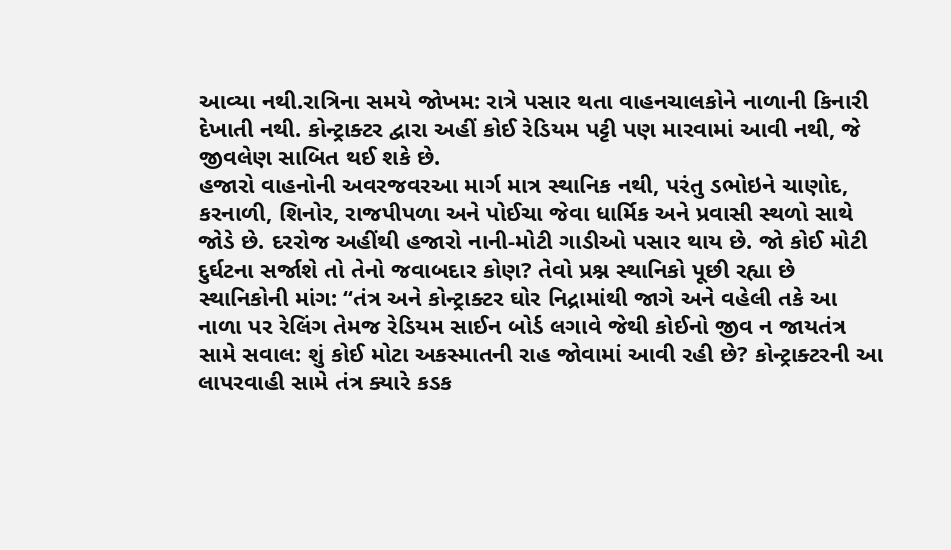આવ્યા નથી.રાત્રિના સમયે જોખમ: રાત્રે પસાર થતા વાહનચાલકોને નાળાની કિનારી દેખાતી નથી. કોન્ટ્રાક્ટર દ્વારા અહીં કોઈ રેડિયમ પટ્ટી પણ મારવામાં આવી નથી, જે જીવલેણ સાબિત થઈ શકે છે.
હજારો વાહનોની અવરજવરઆ માર્ગ માત્ર સ્થાનિક નથી, પરંતુ ડભોઇને ચાણોદ, કરનાળી, શિનોર, રાજપીપળા અને પોઈચા જેવા ધાર્મિક અને પ્રવાસી સ્થળો સાથે જોડે છે. દરરોજ અહીંથી હજારો નાની-મોટી ગાડીઓ પસાર થાય છે. જો કોઈ મોટી દુર્ઘટના સર્જાશે તો તેનો જવાબદાર કોણ? તેવો પ્રશ્ન સ્થાનિકો પૂછી રહ્યા છે સ્થાનિકોની માંગ: “તંત્ર અને કોન્ટ્રાક્ટર ઘોર નિદ્રામાંથી જાગે અને વહેલી તકે આ નાળા પર રેલિંગ તેમજ રેડિયમ સાઈન બોર્ડ લગાવે જેથી કોઈનો જીવ ન જાયતંત્ર સામે સવાલ: શું કોઈ મોટા અકસ્માતની રાહ જોવામાં આવી રહી છે? કોન્ટ્રાક્ટરની આ લાપરવાહી સામે તંત્ર ક્યારે કડક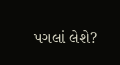પગલાં લેશે?